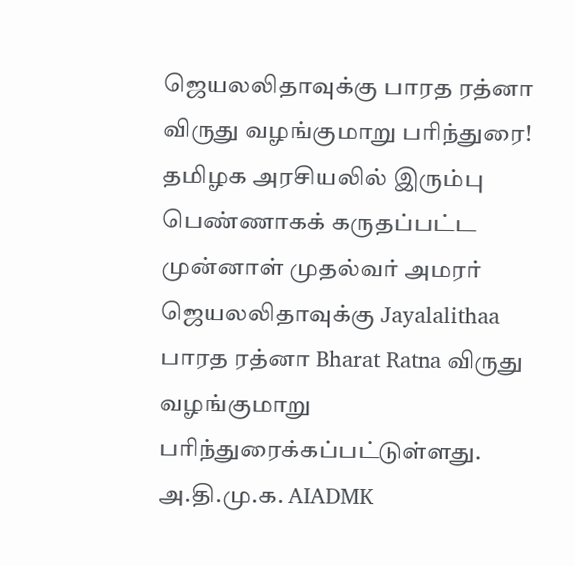ஜெயலலிதாவுக்கு பாரத ரத்னா விருது வழங்குமாறு பரிந்துரை!
தமிழக அரசியலில் இரும்பு பெண்ணாகக் கருதப்பட்ட முன்னாள் முதல்வர் அமரர் ஜெயலலிதாவுக்கு Jayalalithaa பாரத ரத்னா Bharat Ratna விருது வழங்குமாறு பரிந்துரைக்கப்பட்டுள்ளது.
அ.தி.மு.க. AIADMK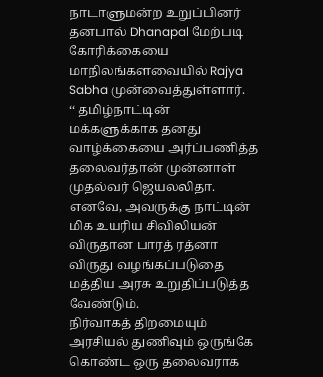நாடாளுமன்ற உறுப்பினர் தனபால் Dhanapal மேற்படி கோரிக்கையை மாநிலங்களவையில் Rajya Sabha முன்வைத்துள்ளார்.
‘‘ தமிழ்நாட்டின் மக்களுக்காக தனது வாழ்க்கையை அர்ப்பணித்த தலைவர்தான் முன்னாள் முதல்வர் ஜெயலலிதா.
எனவே, அவருக்கு நாட்டின் மிக உயரிய சிவிலியன் விருதான பாரத் ரத்னா விருது வழங்கப்படுதை மத்திய அரசு உறுதிப்படுத்த வேண்டும்.
நிர்வாகத் திறமையும் அரசியல் துணிவும் ஒருங்கே கொண்ட ஒரு தலைவராக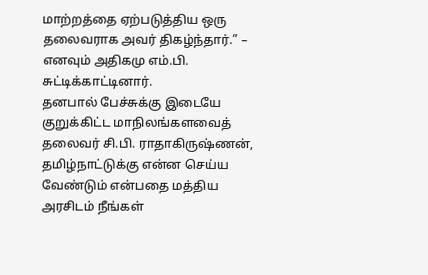மாற்றத்தை ஏற்படுத்திய ஒரு தலைவராக அவர் திகழ்ந்தார்.” – எனவும் அதிகமு எம்.பி. சுட்டிக்காட்டினார்.
தனபால் பேச்சுக்கு இடையே குறுக்கிட்ட மாநிலங்களவைத் தலைவர் சி.பி. ராதாகிருஷ்ணன், தமிழ்நாட்டுக்கு என்ன செய்ய வேண்டும் என்பதை மத்திய அரசிடம் நீங்கள்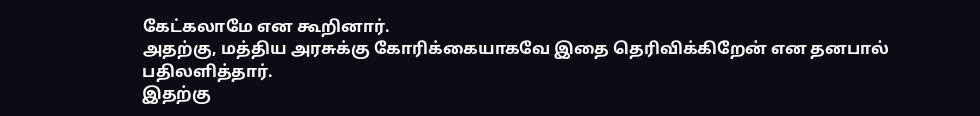கேட்கலாமே என கூறினார்.
அதற்கு, மத்திய அரசுக்கு கோரிக்கையாகவே இதை தெரிவிக்கிறேன் என தனபால் பதிலளித்தார்.
இதற்கு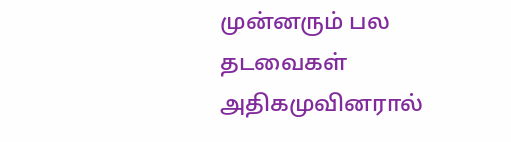முன்னரும் பல தடவைகள் அதிகமுவினரால்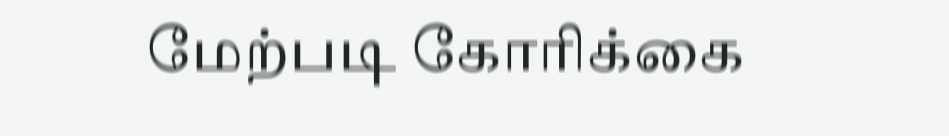மேற்படி கோரிக்கை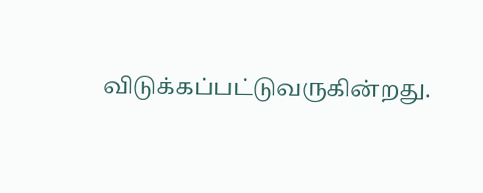விடுக்கப்பட்டுவருகின்றது.